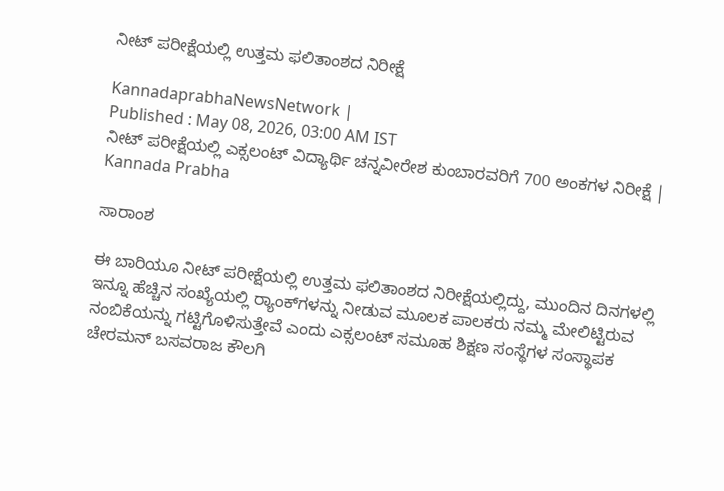ನೀಟ್ ಪರೀಕ್ಷೆಯಲ್ಲಿ ಉತ್ತಮ ಫಲಿತಾಂಶದ ನಿರೀಕ್ಷೆ

KannadaprabhaNewsNetwork |
Published : May 08, 2026, 03:00 AM IST
ನೀಟ್ ಪರೀಕ್ಷೆಯಲ್ಲಿ ಎಕ್ಸಲಂಟ್ ವಿದ್ಯಾರ್ಥಿ ಚನ್ನವೀರೇಶ ಕುಂಬಾರವರಿಗೆ 700 ಅಂಕಗಳ ನಿರೀಕ್ಷೆ | Kannada Prabha

ಸಾರಾಂಶ

ಈ ಬಾರಿಯೂ ನೀಟ್ ಪರೀಕ್ಷೆಯಲ್ಲಿ ಉತ್ತಮ ಫಲಿತಾಂಶದ ನಿರೀಕ್ಷೆಯಲ್ಲಿದ್ದು, ಮುಂದಿನ ದಿನಗಳಲ್ಲಿ ಇನ್ನೂ ಹೆಚ್ಚಿನ ಸಂಖ್ಯೆಯಲ್ಲಿ ರ‍್ಯಾಂಕ್‌ಗಳನ್ನು ನೀಡುವ ಮೂಲಕ ಪಾಲಕರು ನಮ್ಮ ಮೇಲಿಟ್ಟಿರುವ ನಂಬಿಕೆಯನ್ನು ಗಟ್ಟಿಗೊಳಿಸುತ್ತೇವೆ ಎಂದು ಎಕ್ಸಲಂಟ್ ಸಮೂಹ ಶಿಕ್ಷಣ ಸಂಸ್ಥೆಗಳ ಸಂಸ್ಥಾಪಕ ಚೇರಮನ್ ಬಸವರಾಜ ಕೌಲಗಿ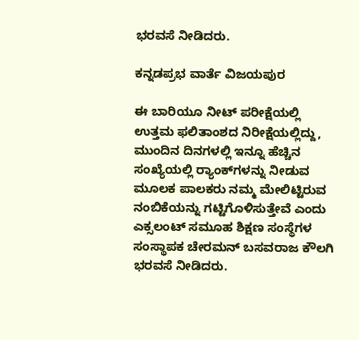ಭರವಸೆ ನೀಡಿದರು.

ಕನ್ನಡಪ್ರಭ ವಾರ್ತೆ ವಿಜಯಪುರ

ಈ ಬಾರಿಯೂ ನೀಟ್ ಪರೀಕ್ಷೆಯಲ್ಲಿ ಉತ್ತಮ ಫಲಿತಾಂಶದ ನಿರೀಕ್ಷೆಯಲ್ಲಿದ್ದು, ಮುಂದಿನ ದಿನಗಳಲ್ಲಿ ಇನ್ನೂ ಹೆಚ್ಚಿನ ಸಂಖ್ಯೆಯಲ್ಲಿ ರ‍್ಯಾಂಕ್‌ಗಳನ್ನು ನೀಡುವ ಮೂಲಕ ಪಾಲಕರು ನಮ್ಮ ಮೇಲಿಟ್ಟಿರುವ ನಂಬಿಕೆಯನ್ನು ಗಟ್ಟಿಗೊಳಿಸುತ್ತೇವೆ ಎಂದು ಎಕ್ಸಲಂಟ್ ಸಮೂಹ ಶಿಕ್ಷಣ ಸಂಸ್ಥೆಗಳ ಸಂಸ್ಥಾಪಕ ಚೇರಮನ್ ಬಸವರಾಜ ಕೌಲಗಿ ಭರವಸೆ ನೀಡಿದರು.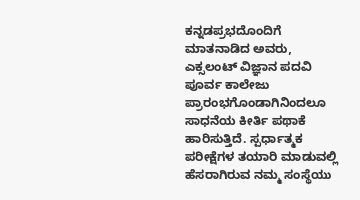ಕನ್ನಡಪ್ರಭದೊಂದಿಗೆ ಮಾತನಾಡಿದ ಅವರು, ಎಕ್ಸಲಂಟ್ ವಿಜ್ಞಾನ ಪದವಿ ಪೂರ್ವ ಕಾಲೇಜು ಪ್ರಾರಂಭಗೊಂಡಾಗಿನಿಂದಲೂ ಸಾಧನೆಯ ಕೀರ್ತಿ ಪಥಾಕೆ ಹಾರಿಸುತ್ತಿದೆ. ಸ್ಪರ್ಧಾತ್ಮಕ ಪರೀಕ್ಷೆಗಳ ತಯಾರಿ ಮಾಡುವಲ್ಲಿ ಹೆಸರಾಗಿರುವ ನಮ್ಮ ಸಂಸ್ಥೆಯು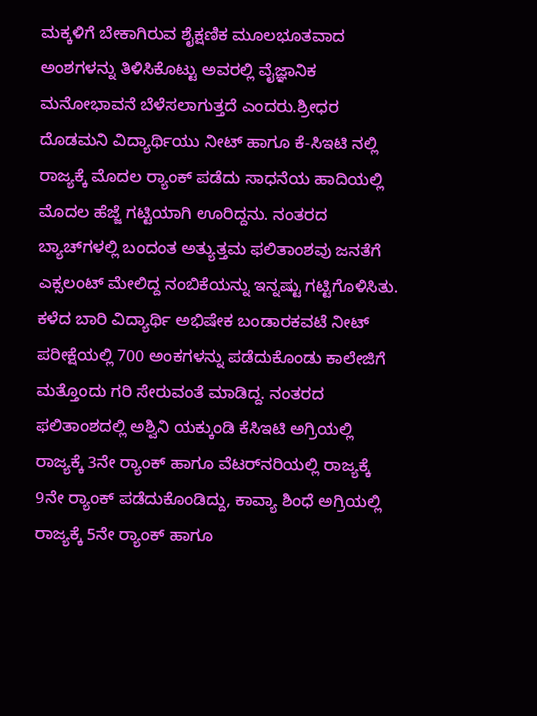ಮಕ್ಕಳಿಗೆ ಬೇಕಾಗಿರುವ ಶೈಕ್ಷಣಿಕ ಮೂಲಭೂತವಾದ ಅಂಶಗಳನ್ನು ತಿಳಿಸಿಕೊಟ್ಟು ಅವರಲ್ಲಿ ವೈಜ್ಞಾನಿಕ ಮನೋಭಾವನೆ ಬೆಳೆಸಲಾಗುತ್ತದೆ ಎಂದರು.ಶ್ರೀಧರ ದೊಡಮನಿ ವಿದ್ಯಾರ್ಥಿಯು ನೀಟ್ ಹಾಗೂ ಕೆ-ಸಿಇಟಿ ನಲ್ಲಿ ರಾಜ್ಯಕ್ಕೆ ಮೊದಲ ರ‍್ಯಾಂಕ್ ಪಡೆದು ಸಾಧನೆಯ ಹಾದಿಯಲ್ಲಿ ಮೊದಲ ಹೆಜ್ಜೆ ಗಟ್ಟಿಯಾಗಿ ಊರಿದ್ದನು. ನಂತರದ ಬ್ಯಾಚ್‌ಗಳಲ್ಲಿ ಬಂದಂತ ಅತ್ಯುತ್ತಮ ಫಲಿತಾಂಶವು ಜನತೆಗೆ ಎಕ್ಸಲಂಟ್ ಮೇಲಿದ್ದ ನಂಬಿಕೆಯನ್ನು ಇನ್ನಷ್ಟು ಗಟ್ಟಿಗೊಳಿಸಿತು. ಕಳೆದ ಬಾರಿ ವಿದ್ಯಾರ್ಥಿ ಅಭಿಷೇಕ ಬಂಡಾರಕವಟೆ ನೀಟ್ ಪರೀಕ್ಷೆಯಲ್ಲಿ 700 ಅಂಕಗಳನ್ನು ಪಡೆದುಕೊಂಡು ಕಾಲೇಜಿಗೆ ಮತ್ತೊಂದು ಗರಿ ಸೇರುವಂತೆ ಮಾಡಿದ್ದ. ನಂತರದ ಫಲಿತಾಂಶದಲ್ಲಿ ಅಶ್ವಿನಿ ಯಕ್ಕುಂಡಿ ಕೆಸಿಇಟಿ ಅಗ್ರಿಯಲ್ಲಿ ರಾಜ್ಯಕ್ಕೆ 3ನೇ ರ‍್ಯಾಂಕ್ ಹಾಗೂ ವೆಟರ್‌ನರಿಯಲ್ಲಿ ರಾಜ್ಯಕ್ಕೆ 9ನೇ ರ‍್ಯಾಂಕ್ ಪಡೆದುಕೊಂಡಿದ್ದು, ಕಾವ್ಯಾ ಶಿಂಧೆ ಅಗ್ರಿಯಲ್ಲಿ ರಾಜ್ಯಕ್ಕೆ 5ನೇ ರ‍್ಯಾಂಕ್ ಹಾಗೂ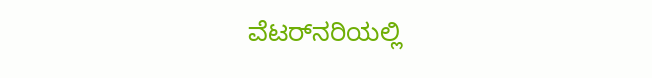ವೆಟರ್‌ನರಿಯಲ್ಲಿ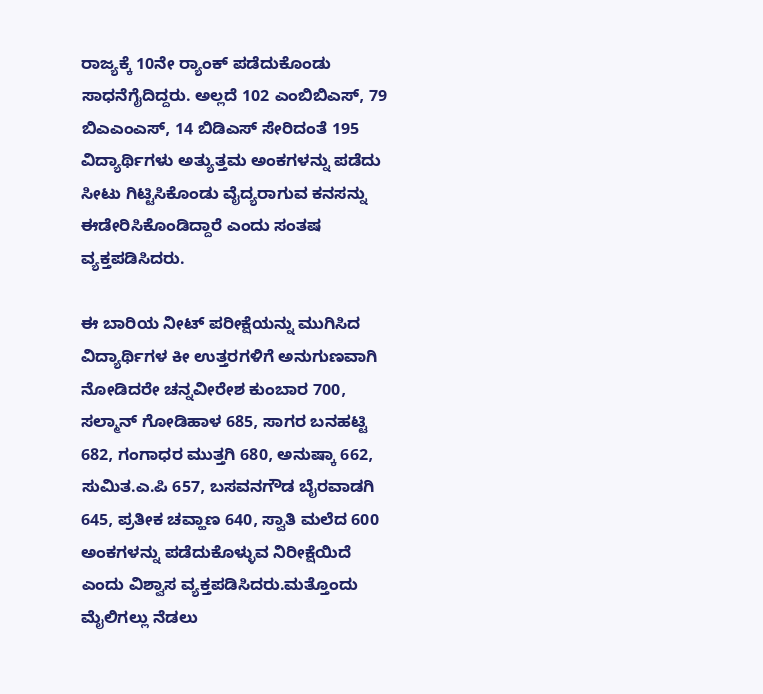ರಾಜ್ಯಕ್ಕೆ 10ನೇ ರ‍್ಯಾಂಕ್ ಪಡೆದುಕೊಂಡು ಸಾಧನೆಗೈದಿದ್ದರು. ಅಲ್ಲದೆ 102 ಎಂಬಿಬಿಎಸ್, 79 ಬಿಎಎಂಎಸ್, 14 ಬಿಡಿಎಸ್ ಸೇರಿದಂತೆ 195 ವಿದ್ಯಾರ್ಥಿಗಳು ಅತ್ಯುತ್ತಮ ಅಂಕಗಳನ್ನು ಪಡೆದು ಸೀಟು ಗಿಟ್ಟಿಸಿಕೊಂಡು ವೈದ್ಯರಾಗುವ ಕನಸನ್ನು ಈಡೇರಿಸಿಕೊಂಡಿದ್ದಾರೆ ಎಂದು ಸಂತಷ ವ್ಯಕ್ತಪಡಿಸಿದರು.

ಈ ಬಾರಿಯ ನೀಟ್ ಪರೀಕ್ಷೆಯನ್ನು ಮುಗಿಸಿದ ವಿದ್ಯಾರ್ಥಿಗಳ ಕೀ ಉತ್ತರಗಳಿಗೆ ಅನುಗುಣವಾಗಿ ನೋಡಿದರೇ ಚನ್ನವೀರೇಶ ಕುಂಬಾರ 700, ಸಲ್ಮಾನ್‌ ಗೋಡಿಹಾಳ 685, ಸಾಗರ ಬನಹಟ್ಟಿ 682, ಗಂಗಾಧರ ಮುತ್ತಗಿ 680, ಅನುಷ್ಕಾ 662, ಸುಮಿತ.ಎ.ಪಿ 657, ಬಸವನಗೌಡ ಬೈರವಾಡಗಿ 645, ಪ್ರತೀಕ ಚವ್ಹಾಣ 640, ಸ್ವಾತಿ ಮಲೆದ 600 ಅಂಕಗಳನ್ನು ಪಡೆದುಕೊಳ್ಳುವ ನಿರೀಕ್ಷೆಯಿದೆ ಎಂದು ವಿಶ್ವಾಸ ವ್ಯಕ್ತಪಡಿಸಿದರು.ಮತ್ತೊಂದು ಮೈಲಿಗಲ್ಲು ನೆಡಲು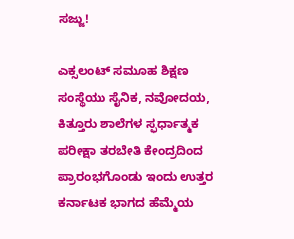ಸಜ್ಜು!

ಎಕ್ಸಲಂಟ್ ಸಮೂಹ ಶಿಕ್ಷಣ ಸಂಸ್ಥೆಯು ಸೈನಿಕ, ನವೋದಯ, ಕಿತ್ತೂರು ಶಾಲೆಗಳ ಸ್ಫರ್ಧಾತ್ಮಕ ಪರೀಕ್ಷಾ ತರಬೇತಿ ಕೇಂದ್ರದಿಂದ ಪ್ರಾರಂಭಗೊಂಡು ಇಂದು ಉತ್ತರ ಕರ್ನಾಟಕ ಭಾಗದ ಹೆಮ್ಮೆಯ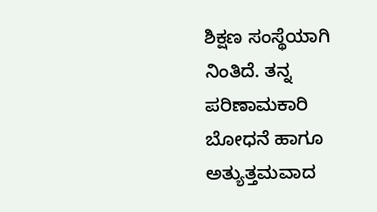ಶಿಕ್ಷಣ ಸಂಸ್ಥೆಯಾಗಿ ನಿಂತಿದೆ. ತನ್ನ ಪರಿಣಾಮಕಾರಿ ಬೋಧನೆ ಹಾಗೂ ಅತ್ಯುತ್ತಮವಾದ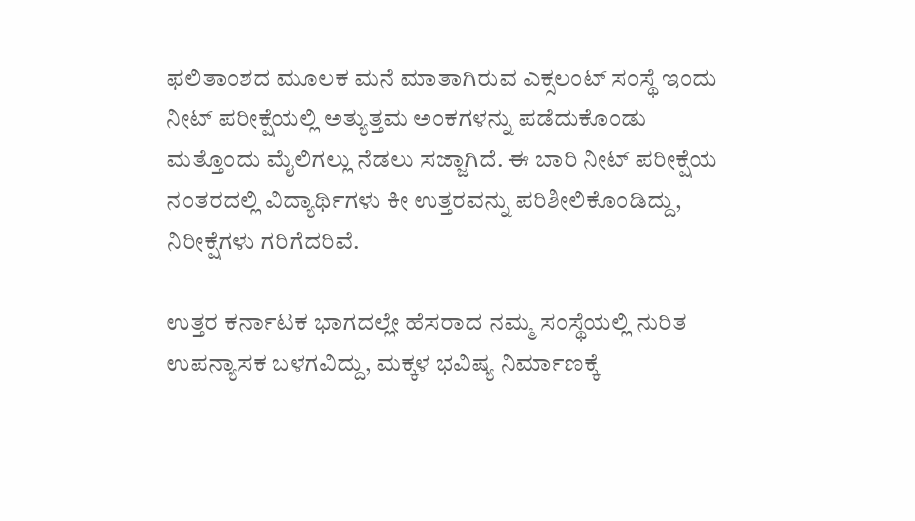ಫಲಿತಾಂಶದ ಮೂಲಕ ಮನೆ ಮಾತಾಗಿರುವ ಎಕ್ಸಲಂಟ್ ಸಂಸ್ಥೆ ಇಂದು ನೀಟ್ ಪರೀಕ್ಷೆಯಲ್ಲಿ ಅತ್ಯುತ್ತಮ ಅಂಕಗಳನ್ನು ಪಡೆದುಕೊಂಡು ಮತ್ತೊಂದು ಮೈಲಿಗಲ್ಲು ನೆಡಲು ಸಜ್ಜಾಗಿದೆ. ಈ ಬಾರಿ ನೀಟ್ ಪರೀಕ್ಷೆಯ ನಂತರದಲ್ಲಿ ವಿದ್ಯಾರ್ಥಿಗಳು ಕೀ ಉತ್ತರವನ್ನು ಪರಿಶೀಲಿಕೊಂಡಿದ್ದು, ನಿರೀಕ್ಷೆಗಳು ಗರಿಗೆದರಿವೆ.

ಉತ್ತರ ಕರ್ನಾಟಕ ಭಾಗದಲ್ಲೇ ಹೆಸರಾದ ನಮ್ಮ ಸಂಸ್ಥೆಯಲ್ಲಿ ನುರಿತ ಉಪನ್ಯಾಸಕ ಬಳಗವಿದ್ದು, ಮಕ್ಕಳ ಭವಿಷ್ಯ ನಿರ್ಮಾಣಕ್ಕೆ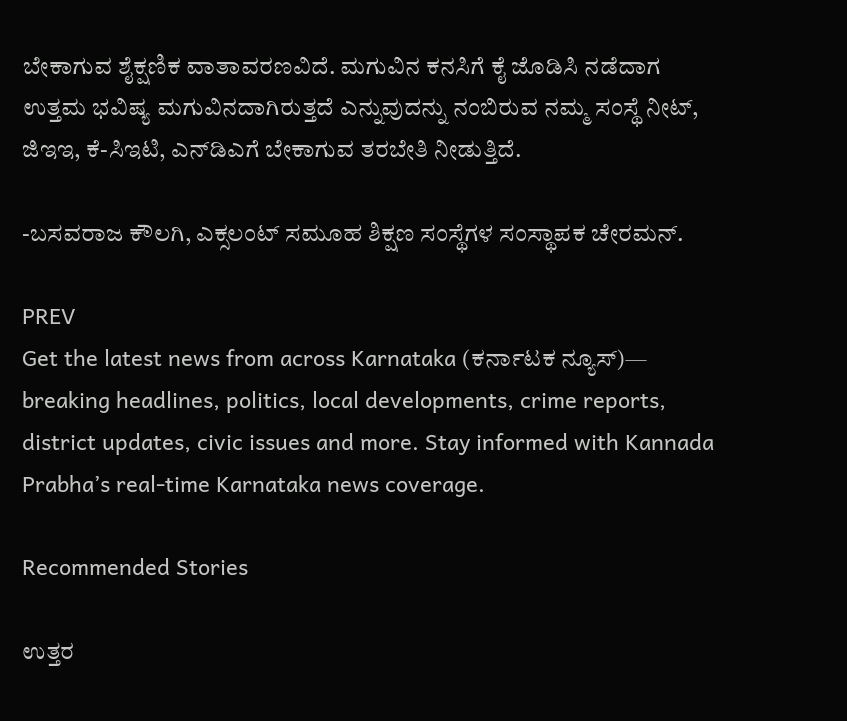ಬೇಕಾಗುವ ಶೈಕ್ಷಣಿಕ ವಾತಾವರಣವಿದೆ. ಮಗುವಿನ ಕನಸಿಗೆ ಕೈ ಜೊಡಿಸಿ ನಡೆದಾಗ ಉತ್ತಮ ಭವಿಷ್ಯ ಮಗುವಿನದಾಗಿರುತ್ತದೆ ಎನ್ನುವುದನ್ನು ನಂಬಿರುವ ನಮ್ಮ ಸಂಸ್ಥೆ ನೀಟ್, ಜಿಇಇ, ಕೆ-ಸಿಇಟಿ, ಎನ್‌ಡಿಎಗೆ ಬೇಕಾಗುವ ತರಬೇತಿ ನೀಡುತ್ತಿದೆ.

-ಬಸವರಾಜ ಕೌಲಗಿ, ಎಕ್ಸಲಂಟ್ ಸಮೂಹ ಶಿಕ್ಷಣ ಸಂಸ್ಥೆಗಳ ಸಂಸ್ಥಾಪಕ ಚೇರಮನ್.

PREV
Get the latest news from across Karnataka (ಕರ್ನಾಟಕ ನ್ಯೂಸ್)— breaking headlines, politics, local developments, crime reports, district updates, civic issues and more. Stay informed with Kannada Prabha’s real‑time Karnataka news coverage.

Recommended Stories

ಉತ್ತರ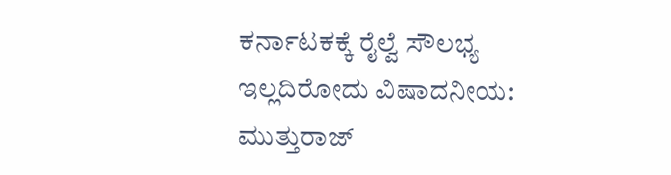ಕರ್ನಾಟಕಕ್ಕೆ ರೈಲ್ವೆ ಸೌಲಭ್ಯ ಇಲ್ಲದಿರೋದು ವಿಷಾದನೀಯ: ಮುತ್ತುರಾಜ್‌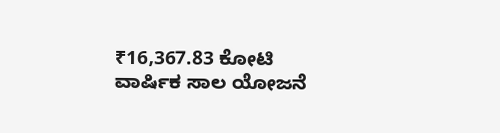₹16,367.83 ಕೋಟಿ ವಾರ್ಷಿಕ ಸಾಲ ಯೋಜನೆ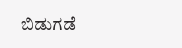ಬಿಡುಗಡೆ